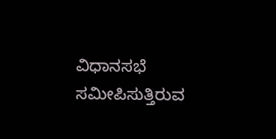ವಿಧಾನಸಭೆ ಸಮೀಪಿಸುತ್ತಿರುವ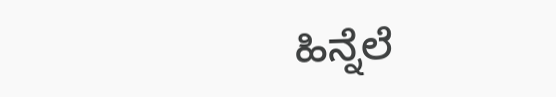ಹಿನ್ನೆಲೆ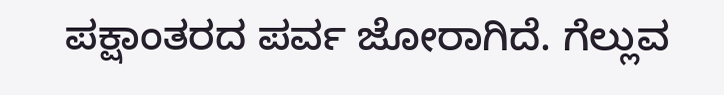ಪಕ್ಷಾಂತರದ ಪರ್ವ ಜೋರಾಗಿದೆ. ಗೆಲ್ಲುವ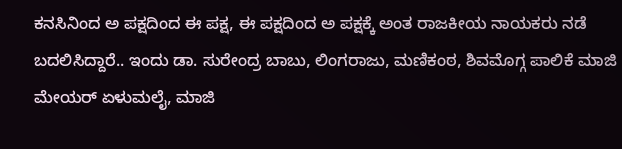ಕನಸಿನಿಂದ ಅ ಪಕ್ಷದಿಂದ ಈ ಪಕ್ಷ, ಈ ಪಕ್ಷದಿಂದ ಅ ಪಕ್ಷಕ್ಕೆ ಅಂತ ರಾಜಕೀಯ ನಾಯಕರು ನಡೆ ಬದಲಿಸಿದ್ದಾರೆ.. ಇಂದು ಡಾ. ಸುರೇಂದ್ರ ಬಾಬು, ಲಿಂಗರಾಜು, ಮಣಿಕಂಠ, ಶಿವಮೊಗ್ಗ ಪಾಲಿಕೆ ಮಾಜಿ ಮೇಯರ್ ಏಳುಮಲೈ, ಮಾಜಿ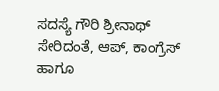ಸದಸ್ಯೆ ಗೌರಿ ಶ್ರೀನಾಥ್ ಸೇರಿದಂತೆ, ಆಪ್, ಕಾಂಗ್ರೆಸ್ ಹಾಗೂ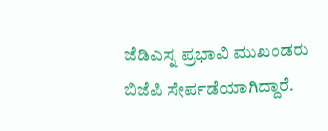ಜೆಡಿಎಸ್ನ ಪ್ರಭಾವಿ ಮುಖಂಡರು ಬಿಜೆಪಿ ಸೇರ್ಪಡೆಯಾಗಿದ್ದಾರೆ.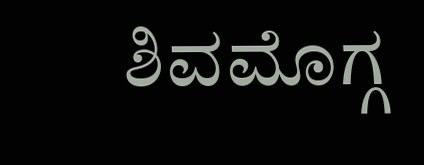ಶಿವಮೊಗ್ಗ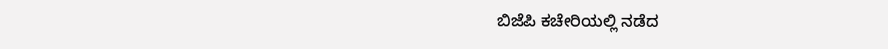ಬಿಜೆಪಿ ಕಚೇರಿಯಲ್ಲಿ ನಡೆದ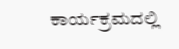ಕಾರ್ಯಕ್ರಮದಲ್ಲಿ